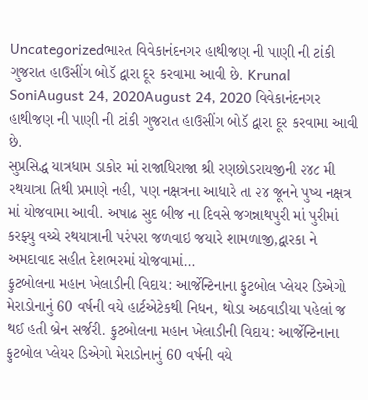Uncategorizedભારત વિવેકાનંદનગર હાથીજણ ની પાણી ની ટાંકી ગુજરાત હાઉસીંગ બોડૅ દ્વારા દૂર કરવામા આવી છે. Krunal SoniAugust 24, 2020August 24, 2020 વિવેકાનંદનગર હાથીજણ ની પાણી ની ટાંકી ગુજરાત હાઉસીંગ બોડૅ દ્વારા દૂર કરવામા આવી છે.
સુપ્રસિદ્ધ યાત્રધામ ડાકોર માં રાજાધિરાજા શ્રી રણછોડરાયજીની ૨૪૮ મી રથયાત્રા તિથી પ્રમાણે નહી, પણ નક્ષત્રના આધારે તા ૨૪ જૂનને પુષ્ય નક્ષત્ર માં યોજવામા આવી. અષાઢ સુદ બીજ ના દિવસે જગન્નાથપુરી માં પુરીમાં કરફ્યુ વચ્ચે રથયાત્રાની પરંપરા જળવાઇ જયારે શામળાજી,દ્વારકા ને અમદાવાદ સહીત દેશભરમાં યોજવામાં…
ફુટબોલના મહાન ખેલાડીની વિદાય: આર્જેન્ટિનાના ફુટબોલ પ્લેયર ડિએગો મેરાડોનાનું 60 વર્ષની વયે હાર્ટએટેકથી નિધન, થોડા અઠવાડીયા પહેલાં જ થઈ હતી બ્રેન સર્જરી. ફુટબોલના મહાન ખેલાડીની વિદાય: આર્જેન્ટિનાના ફુટબોલ પ્લેયર ડિએગો મેરાડોનાનું 60 વર્ષની વયે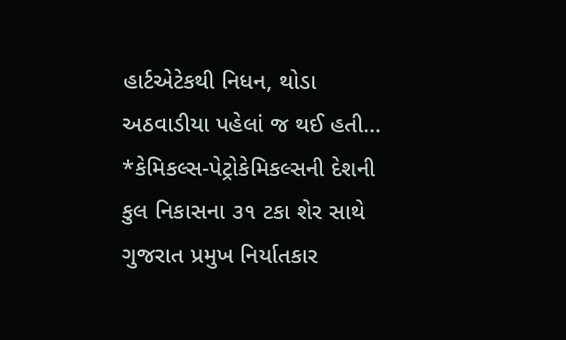હાર્ટએટેકથી નિધન, થોડા અઠવાડીયા પહેલાં જ થઈ હતી…
*કેમિકલ્સ-પેટ્રોકેમિકલ્સની દેશની કુલ નિકાસના ૩૧ ટકા શેર સાથે ગુજરાત પ્રમુખ નિર્યાતકાર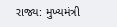રાજ્ય: મુખ્યમંત્રી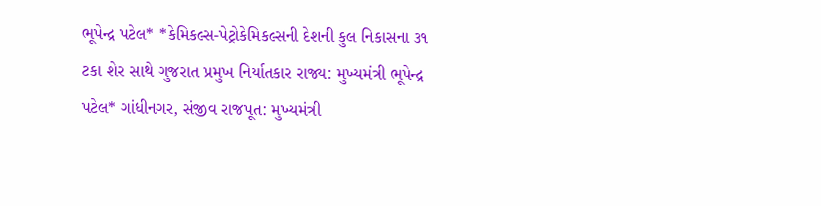ભૂપેન્દ્ર પટેલ* *કેમિકલ્સ-પેટ્રોકેમિકલ્સની દેશની કુલ નિકાસના ૩૧ ટકા શેર સાથે ગુજરાત પ્રમુખ નિર્યાતકાર રાજ્ય: મુખ્યમંત્રી ભૂપેન્દ્ર પટેલ* ગાંધીનગર, સંજીવ રાજપૂત: મુખ્યમંત્રી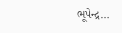ભૂપેન્દ્ર…